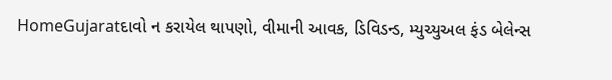HomeGujaratદાવો ન કરાયેલ થાપણો, વીમાની આવક, ડિવિડન્ડ, મ્યુચ્યુઅલ ફંડ બેલેન્સ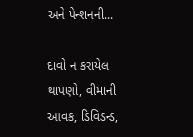અને પેન્શનની...

દાવો ન કરાયેલ થાપણો, વીમાની આવક, ડિવિડન્ડ,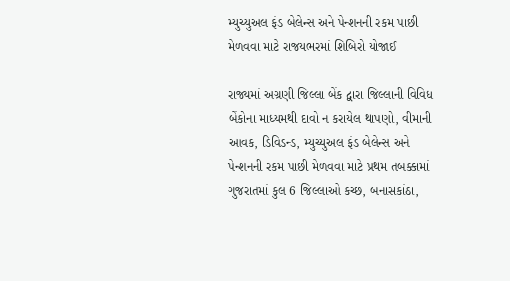મ્યુચ્યુઅલ ફંડ બેલેન્સ અને પેન્શનની રકમ પાછી મેળવવા માટે રાજયભરમાં શિબિરો યોજાઈ

રાજ્યમાં અગ્રણી જિલ્લા બેંક દ્વારા જિલ્લાની વિવિધ બેંકોના માધ્યમથી દાવો ન કરાયેલ થાપણો, વીમાની આવક, ડિવિડન્ડ, મ્યુચ્યુઅલ ફંડ બેલેન્સ અને પેન્શનની રકમ પાછી મેળવવા માટે પ્રથમ તબક્કામાં ગુજરાતમાં કુલ 6 જિલ્લાઓ કચ્છ, બનાસકાંઠા,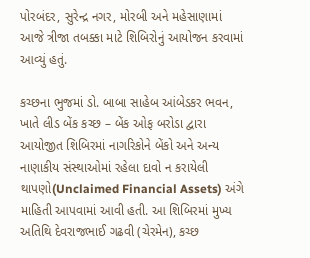પોરબંદર, સુરેન્દ્ર નગર, મોરબી અને મહેસાણામાં આજે ત્રીજા તબક્કા માટે શિબિરોનું આયોજન કરવામાં આવ્યું હતું.

કચ્છના ભુજમાં ડો. બાબા સાહેબ આંબેડકર ભવન, ખાતે લીડ બેંક કચ્છ – બેંક ઓફ બરોડા દ્વારા આયોજીત શિબિરમાં નાગરિકોને બેંકો અને અન્ય નાણાકીય સંસ્થાઓમાં રહેલા દાવો ન કરાયેલી થાપણો(Unclaimed Financial Assets) અંગે માહિતી આપવામાં આવી હતી. આ શિબિરમાં મુખ્ય અતિથિ દેવરાજભાઈ ગઢવી (ચેરમેન), કચ્છ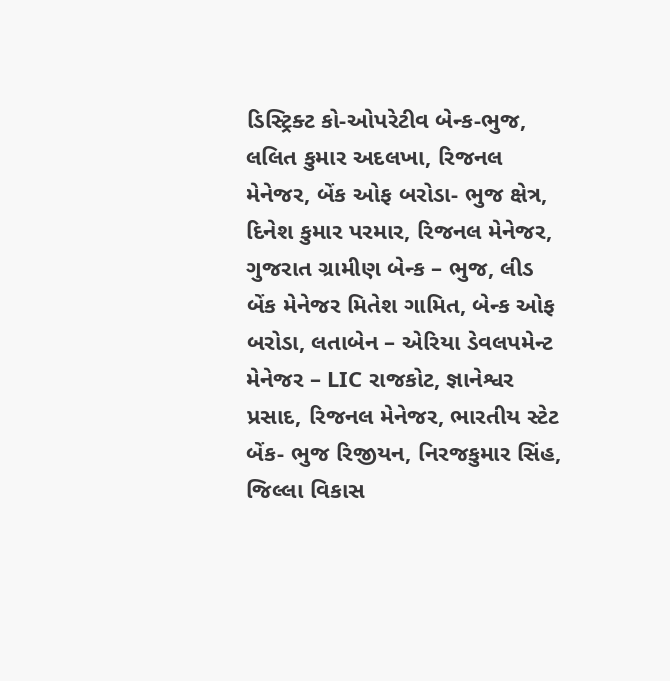ડિસ્ટ્રિક્ટ કો-ઓપરેટીવ બેન્ક-ભુજ, લલિત કુમાર અદલખા, રિજનલ મેનેજર, બેંક ઓફ બરોડા- ભુજ ક્ષેત્ર, દિનેશ કુમાર પરમાર, રિજનલ મેનેજર, ગુજરાત ગ્રામીણ બેન્ક – ભુજ, લીડ બેંક મેનેજર મિતેશ ગામિત, બેન્ક ઓફ બરોડા, લતાબેન – એરિયા ડેવલપમેન્ટ મેનેજર – LIC રાજકોટ, જ્ઞાનેશ્વર પ્રસાદ, રિજનલ મેનેજર, ભારતીય સ્ટેટ બેંક- ભુજ રિજીયન, નિરજકુમાર સિંહ, જિલ્લા વિકાસ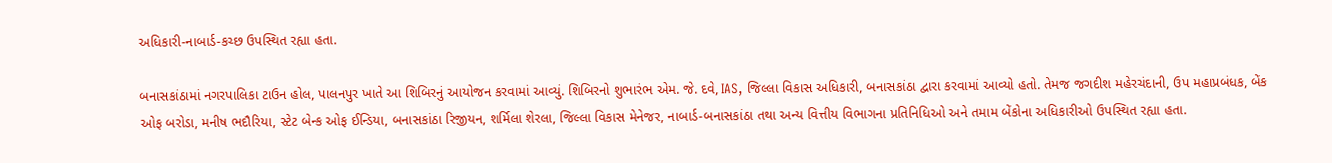અધિકારી-નાબાર્ડ-કચ્છ ઉપસ્થિત રહ્યા હતા.

બનાસકાંઠામાં નગરપાલિકા ટાઉન હોલ, પાલનપુર ખાતે આ શિબિરનું આયોજન કરવામાં આવ્યું. શિબિરનો શુભારંભ એમ. જે. દવે, IAS, જિલ્લા વિકાસ અધિકારી, બનાસકાંઠા દ્વારા કરવામાં આવ્યો હતો. તેમજ જગદીશ મહેરચંદાની, ઉપ મહાપ્રબંધક, બેંક ઓફ બરોડા, મનીષ ભદૌરિયા, સ્ટેટ બેન્ક ઓફ ઈન્ડિયા, બનાસકાંઠા રિજીયન, શર્મિલા શેરલા, જિલ્લા વિકાસ મેનેજર, નાબાર્ડ-બનાસકાંઠા તથા અન્ય વિત્તીય વિભાગના પ્રતિનિધિઓ અને તમામ બેંકોના અધિકારીઓ ઉપસ્થિત રહ્યા હતા.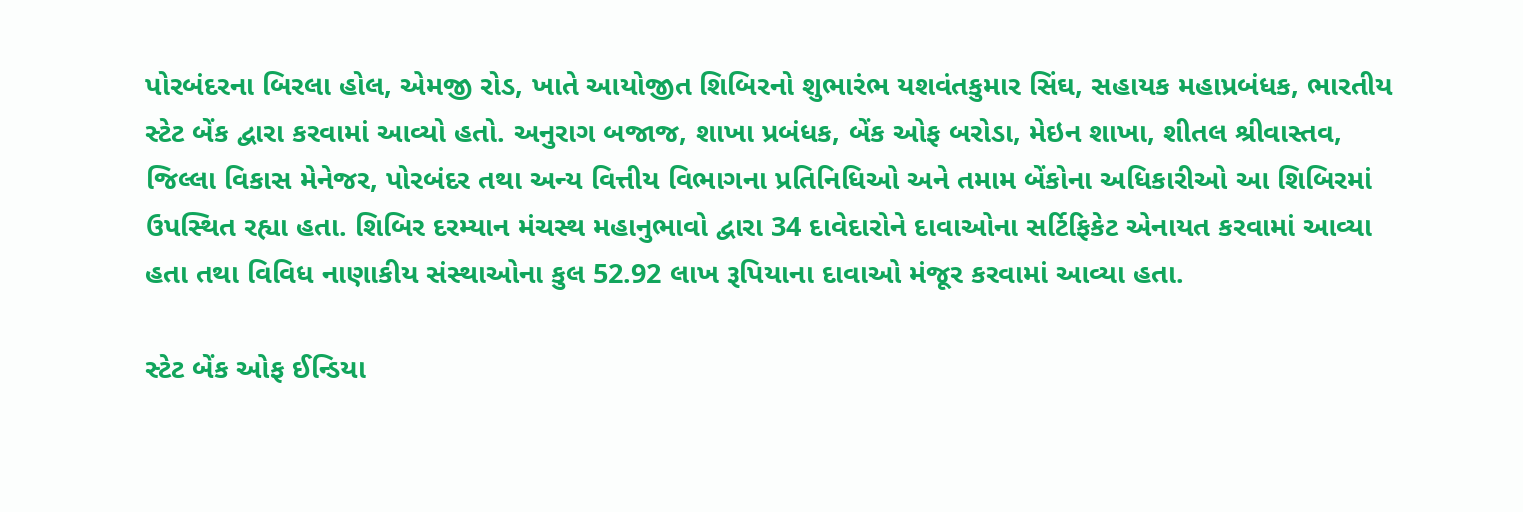પોરબંદરના બિરલા હોલ, એમજી રોડ, ખાતે આયોજીત શિબિરનો શુભારંભ યશવંતકુમાર સિંઘ, સહાયક મહાપ્રબંધક, ભારતીય સ્ટેટ બેંક દ્વારા કરવામાં આવ્યો હતો. અનુરાગ બજાજ, શાખા પ્રબંધક, બેંક ઓફ બરોડા, મેઇન શાખા, શીતલ શ્રીવાસ્તવ, જિલ્લા વિકાસ મેનેજર, પોરબંદર તથા અન્ય વિત્તીય વિભાગના પ્રતિનિધિઓ અને તમામ બેંકોના અધિકારીઓ આ શિબિરમાં ઉપસ્થિત રહ્યા હતા. શિબિર દરમ્યાન મંચસ્થ મહાનુભાવો દ્વારા 34 દાવેદારોને દાવાઓના સર્ટિફિકેટ એનાયત કરવામાં આવ્યા હતા તથા વિવિધ નાણાકીય સંસ્થાઓના કુલ 52.92 લાખ રૂપિયાના દાવાઓ મંજૂર કરવામાં આવ્યા હતા.

સ્ટેટ બેંક ઓફ ઈન્ડિયા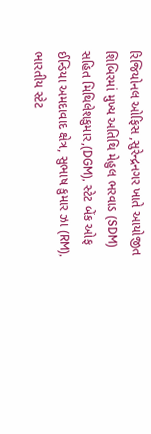રિજિયોનલ ઓફિસ ,સુરેન્દ્રનગર ખાતે આયોજીત શિબિરમાં મુખ્ય અતિથિ મેહુલ ભરવાડ (SDM) સહિત મિથિલેશકુમાર,(DGM), સ્ટેટ બેંક ઓફ ઈન્ડિયા અમદાવાદ ક્ષેત્ર, સુભાષ કુમાર ઝા (RM), ભારતીય સ્ટેટ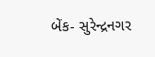બેંક- સુરેન્દ્રનગર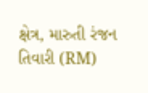ક્ષેત્ર, મારુતી રંજન તિવારી (RM)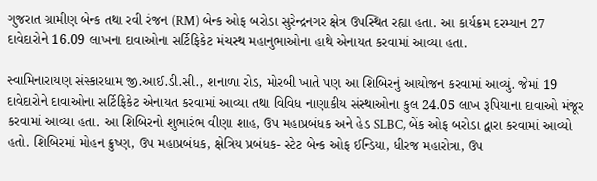ગુજરાત ગ્રામીણ બેન્ક તથા રવી રંજન (RM) બેન્ક ઓફ બરોડા સુરેન્દ્રનગર ક્ષેત્ર ઉપસ્થિત રહ્યા હતા. આ કાર્યક્રમ દરમ્યાન 27 દાવેદારોને 16.09 લાખના દાવાઓના સર્ટિફિકેટ મંચસ્થ મહાનુભાઓના હાથે એનાયત કરવામાં આવ્યા હતા.

સ્વામિનારાયણ સંસ્કારધામ જી.આઈ.ડી.સી., શનાળા રોડ, મોરબી ખાતે પણ આ શિબિરનું આયોજન કરવામાં આવ્યું. જેમાં 19 દાવેદારોને દાવાઓના સર્ટિફિકેટ એનાયત કરવામાં આવ્યા તથા વિવિધ નાણાકીય સંસ્થાઓના કુલ 24.05 લાખ રૂપિયાના દાવાઓ મંજૂર કરવામાં આવ્યા હતા. આ શિબિરનો શુભારંભ વીણા શાહ, ઉપ મહાપ્રબંધક અને હેડ SLBC, બેંક ઓફ બરોડા દ્વારા કરવામાં આવ્યો હતો. શિબિરમાં મોહન ક્રુષ્ણ, ઉપ મહાપ્રબંધક, ક્ષેત્રિય પ્રબંધક- સ્ટેટ બેન્ક ઓફ ઈન્ડિયા, ધીરજ મહારોત્રા, ઉપ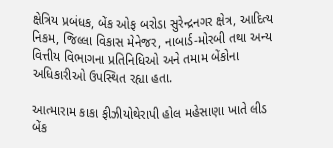ક્ષેત્રિય પ્રબંધક, બેંક ઓફ બરોડા સુરેન્દ્રનગર ક્ષેત્ર, આદિત્ય નિકમ, જિલ્લા વિકાસ મેનેજર, નાબાર્ડ-મોરબી તથા અન્ય વિત્તીય વિભાગના પ્રતિનિધિઓ અને તમામ બેંકોના અધિકારીઓ ઉપસ્થિત રહ્યા હતા.

આત્મારામ કાકા ફીઝીયોથેરાપી હોલ મહેસાણા ખાતે લીડ બેંક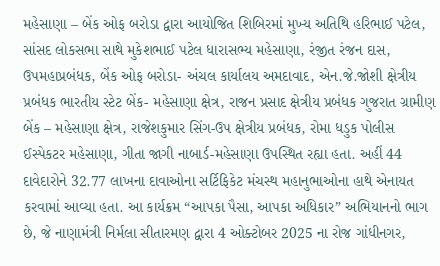મહેસાણા – બેંક ઓફ બરોડા દ્વારા આયોજિત શિબિરમાં મુખ્ય અતિથિ હરિભાઈ પટેલ, સાંસદ લોકસભા સાથે મુકેશભાઈ પટેલ ધારાસભ્ય મહેસાણા, રંજીત રંજન દાસ, ઉપમહાપ્રબંધક, બેંક ઓફ બરોડા- અંચલ કાર્યાલય અમદાવાદ, એન.જે.જોશી ક્ષેત્રીય પ્રબંધક ભારતીય સ્ટેટ બેંક- મહેસાણા ક્ષેત્ર, રાજન પ્રસાદ ક્ષેત્રીય પ્રબંધક ગુજરાત ગ્રામીણ બેંક – મહેસાણા ક્ષેત્ર, રાજેશકુમાર સિંગ-ઉપ ક્ષેત્રીય પ્રબંધક, રોમા ધડુક પોલીસ ઈસ્પેકટર મહેસાણા, ગીતા જાગી નાબાર્ડ-મહેસાણા ઉપસ્થિત રહ્યા હતા. અહીં 44 દાવેદારોને 32.77 લાખના દાવાઓના સર્ટિફિકેટ મંચસ્થ મહાનુભાઓના હાથે એનાયત કરવામાં આવ્યા હતા. આ કાર્યક્રમ “આપકા પૈસા, આપકા અધિકાર” અભિયાનનો ભાગ છે, જે નાણામંત્રી નિર્મલા સીતારમણ દ્વારા 4 ઓક્ટોબર 2025 ના રોજ ગાંધીનગર,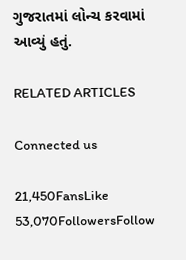ગુજરાતમાં લોન્ચ કરવામાં આવ્યું હતું.

RELATED ARTICLES

Connected us

21,450FansLike
53,070FollowersFollow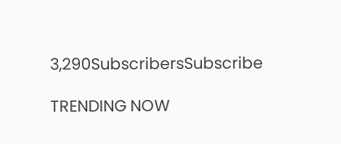3,290SubscribersSubscribe

TRENDING NOW